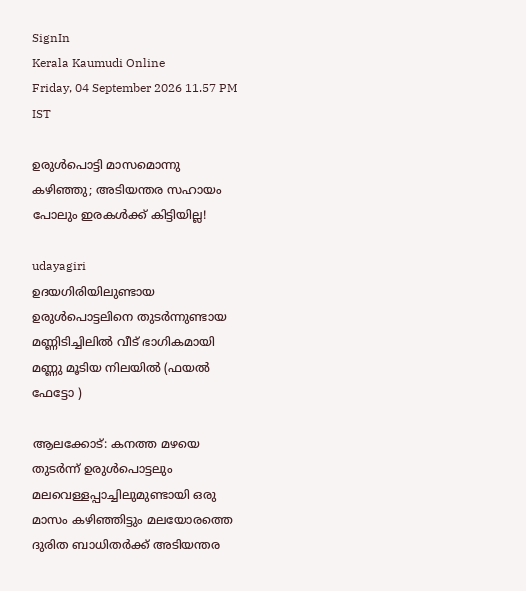SignIn
Kerala Kaumudi Online
Friday, 04 September 2026 11.57 PM IST

ഉരുൾപൊട്ടി മാസമൊന്നു കഴിഞ്ഞു; അടിയന്തര സഹായം പോലും ഇരകൾക്ക് കിട്ടിയില്ല!

udayagiri
ഉദയഗിരിയിലുണ്ടായ ഉരുൾപൊട്ടലിനെ തുടർന്നുണ്ടായ മണ്ണിടിച്ചിലിൽ വീട് ഭാഗികമായി മണ്ണു മൂടിയ നിലയിൽ (ഫയൽ ഫേട്ടോ )

ആലക്കോട്: കനത്ത മഴയെ തുടർന്ന് ഉരുൾപൊട്ടലും മലവെള്ളപ്പാച്ചിലുമുണ്ടായി ഒരു മാസം കഴിഞ്ഞിട്ടും മലയോരത്തെ ദുരിത ബാധിതർക്ക് അടിയന്തര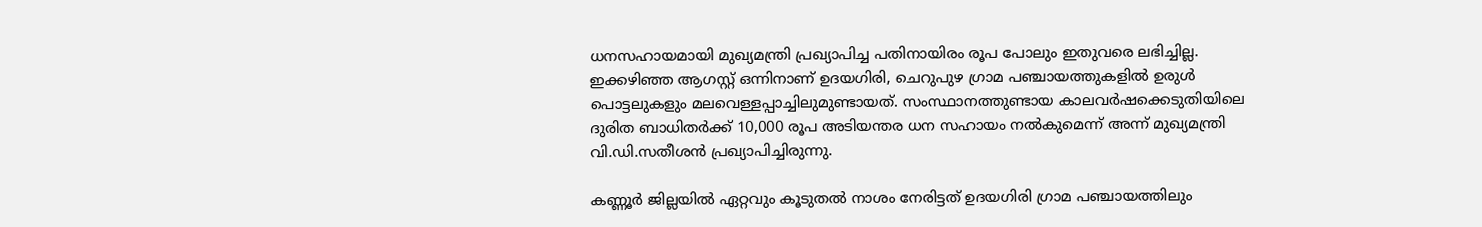ധനസഹായമായി മുഖ്യമന്ത്രി പ്രഖ്യാപിച്ച പതിനായിരം രൂപ പോലും ഇതുവരെ ലഭിച്ചില്ല. ഇക്കഴിഞ്ഞ ആഗസ്റ്റ് ഒന്നിനാണ് ഉദയഗിരി, ചെറുപുഴ ഗ്രാമ പഞ്ചായത്തുകളിൽ ഉരുൾ പൊട്ടലുകളും മലവെള്ളപ്പാച്ചിലുമുണ്ടായത്. സംസ്ഥാനത്തുണ്ടായ കാലവർഷക്കെടുതിയിലെ ദുരിത ബാധിതർക്ക് 10,000 രൂപ അടിയന്തര ധന സഹായം നൽകുമെന്ന് അന്ന് മുഖ്യമന്ത്രി വി.ഡി.സതീശൻ പ്രഖ്യാപിച്ചിരുന്നു.

കണ്ണൂർ ജില്ലയിൽ ഏറ്റവും കൂടുതൽ നാശം നേരിട്ടത് ഉദയഗിരി ഗ്രാമ പഞ്ചായത്തിലും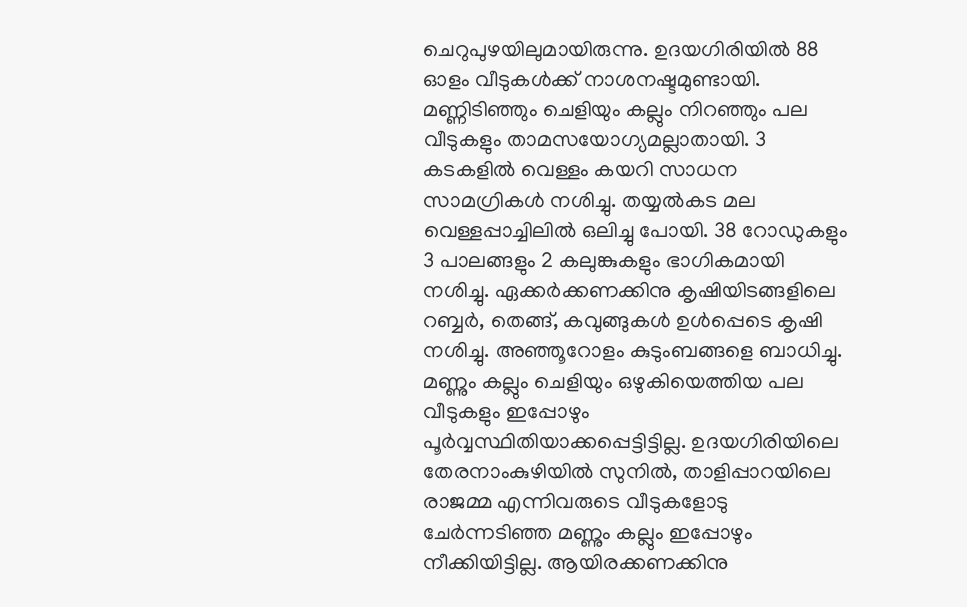ചെറുപുഴയിലുമായിരുന്നു. ഉദയഗിരിയിൽ 88 ഓളം വീടുകൾക്ക് നാശനഷ്ടമുണ്ടായി. മണ്ണിടിഞ്ഞും ചെളിയും കല്ലും നിറഞ്ഞും പല വീടുകളും താമസയോഗ്യമല്ലാതായി. 3 കടകളിൽ വെള്ളം കയറി സാധന സാമഗ്രികൾ നശിച്ചു. തയ്യൽകട മല വെള്ളപ്പാച്ചിലിൽ ഒലിച്ചു പോയി. 38 റോഡുകളും 3 പാലങ്ങളും 2 കലുങ്കുകളും ഭാഗികമായി നശിച്ചു. ഏക്കർക്കണക്കിനു കൃഷിയിടങ്ങളിലെ റബ്ബർ, തെങ്ങ്, കവുങ്ങുകൾ ഉൾപ്പെടെ കൃഷി നശിച്ചു. അഞ്ഞൂറോളം കുടുംബങ്ങളെ ബാധിച്ചു.
മണ്ണും കല്ലും ചെളിയും ഒഴുകിയെത്തിയ പല വീടുകളും ഇപ്പോഴും പൂർവ്വസ്ഥിതിയാക്കപ്പെട്ടിട്ടില്ല. ഉദയഗിരിയിലെ തേരനാംകുഴിയിൽ സുനിൽ, താളിപ്പാറയിലെ രാജമ്മ എന്നിവരുടെ വീടുകളോടു ചേർന്നടിഞ്ഞ മണ്ണും കല്ലും ഇപ്പോഴും നീക്കിയിട്ടില്ല. ആയിരക്കണക്കിനു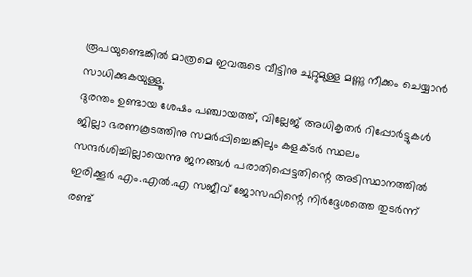രൂപയുണ്ടെങ്കിൽ മാത്രമെ ഇവരുടെ വീട്ടിനു ചുറ്റുമുള്ള മണ്ണു നീക്കം ചെയ്യാൻ സാധിക്കുകയുള്ളൂ.
ദുരന്തം ഉണ്ടായ ശേഷം പഞ്ചായത്ത്, വില്ലേജ് അധികൃതർ റിപ്പോർട്ടുകൾ ജില്ലാ ഭരണകൂടത്തിനു സമർപ്പിച്ചെങ്കിലും കളക്ടർ സ്ഥലം സന്ദർശിച്ചില്ലായെന്നു ജനങ്ങൾ പരാതിപ്പെട്ടതിന്റെ അടിസ്ഥാനത്തിൽ ഇരിക്കൂർ എം.എൽ.എ സജീവ് ജോസഫിന്റെ നിർദ്ദേശത്തെ തുടർന്ന് രണ്ട്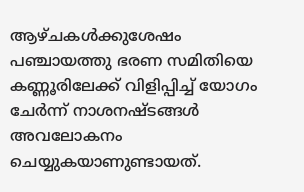ആഴ്ചകൾക്കുശേഷം പഞ്ചായത്തു ഭരണ സമിതിയെ കണ്ണൂരിലേക്ക് വിളിപ്പിച്ച് യോഗം ചേർന്ന് നാശനഷ്ടങ്ങൾ അവലോകനം ചെയ്യുകയാണുണ്ടായത്.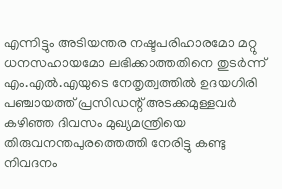എന്നിട്ടും അടിയന്തര നഷ്ടപരിഹാരമോ മറ്റു ധനസഹായമോ ലഭിക്കാത്തതിനെ തുടർന്ന് എം.എൽ.എയുടെ നേതൃത്വത്തിൽ ഉദയഗിരി പഞ്ചായത്ത് പ്രസിഡന്റ് അടക്കമുള്ളവർ കഴിഞ്ഞ ദിവസം മുഖ്യമന്ത്രിയെ തിരുവനന്തപുരത്തെത്തി നേരിട്ടു കണ്ടു നിവദനം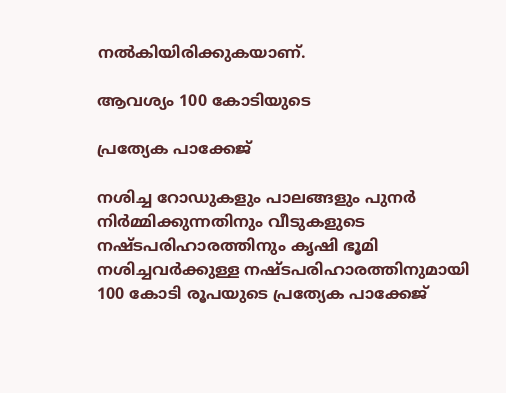നൽകിയിരിക്കുകയാണ്.

ആവശ്യം 100 കോടിയുടെ

പ്രത്യേക പാക്കേജ്

നശിച്ച റോഡുകളും പാലങ്ങളും പുനർ നിർമ്മിക്കുന്നതിനും വീടുകളുടെ നഷ്ടപരിഹാരത്തിനും കൃഷി ഭൂമി നശിച്ചവർക്കുള്ള നഷ്ടപരിഹാരത്തിനുമായി 100 കോടി രൂപയുടെ പ്രത്യേക പാക്കേജ്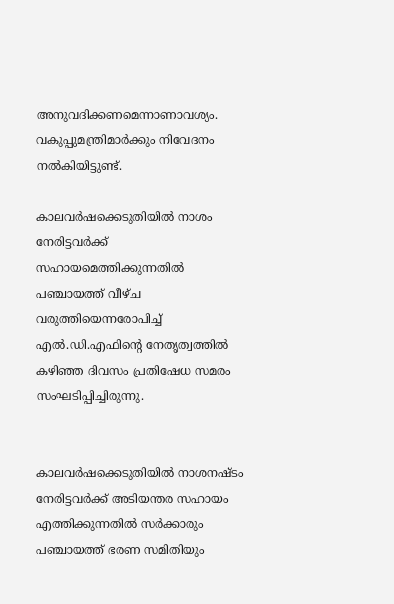അനുവദിക്കണമെന്നാണാവശ്യം. വകുപ്പുമന്ത്രിമാർക്കും നിവേദനം നൽകിയിട്ടുണ്ട്.

കാലവർഷക്കെടുതിയിൽ നാശം നേരിട്ടവർക്ക് സഹായമെത്തിക്കുന്നതിൽ പഞ്ചായത്ത് വീഴ്ച വരുത്തിയെന്നരോപിച്ച് എൽ.ഡി.എഫിന്റെ നേതൃത്വത്തിൽ കഴിഞ്ഞ ദിവസം പ്രതിഷേധ സമരം സംഘടിപ്പിച്ചിരുന്നു.


കാലവർഷക്കെടുതിയിൽ നാശനഷ്ടം നേരിട്ടവർക്ക് അടിയന്തര സഹായം എത്തിക്കുന്നതിൽ സർക്കാരും പഞ്ചായത്ത് ഭരണ സമിതിയും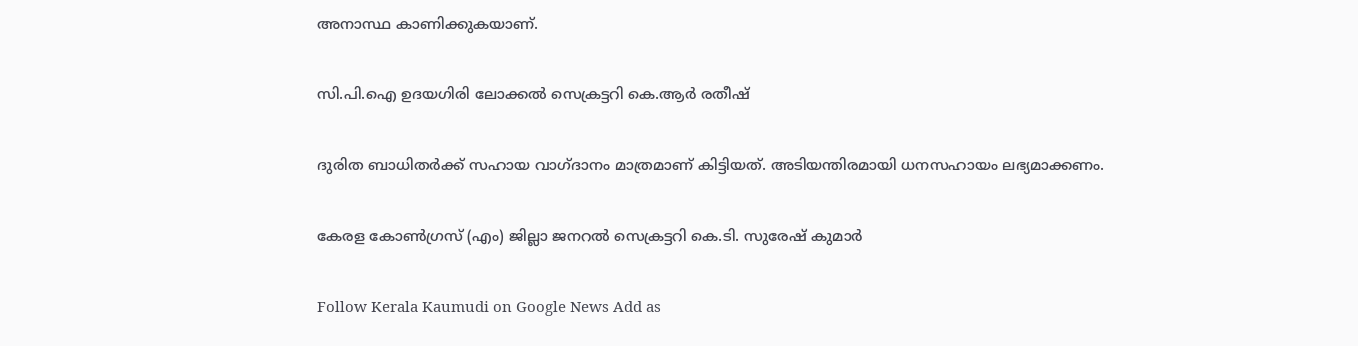അനാസ്ഥ കാണിക്കുകയാണ്.

സി.പി.ഐ ഉദയഗിരി ലോക്കൽ സെക്രട്ടറി കെ.ആർ രതീഷ്

ദുരിത ബാധിതർക്ക് സഹായ വാഗ്ദാനം മാത്രമാണ് കിട്ടിയത്. അടിയന്തിരമായി ധനസഹായം ലഭ്യമാക്കണം.

കേരള കോൺഗ്രസ് (എം) ജില്ലാ ജനറൽ സെക്രട്ടറി കെ.ടി. സുരേഷ് കുമാർ

Follow Kerala Kaumudi on Google News Add as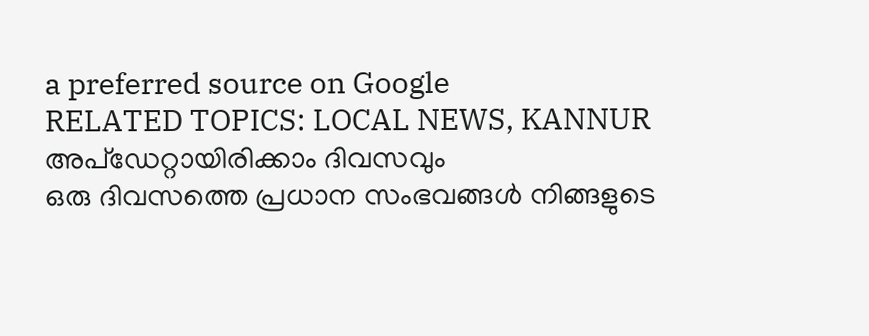a preferred source on Google
RELATED TOPICS: LOCAL NEWS, KANNUR
അപ്ഡേറ്റായിരിക്കാം ദിവസവും
ഒരു ദിവസത്തെ പ്രധാന സംഭവങ്ങൾ നിങ്ങളുടെ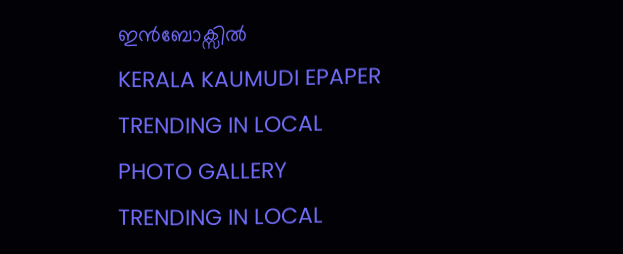ഇൻബോക്സിൽ
KERALA KAUMUDI EPAPER
TRENDING IN LOCAL
PHOTO GALLERY
TRENDING IN LOCAL